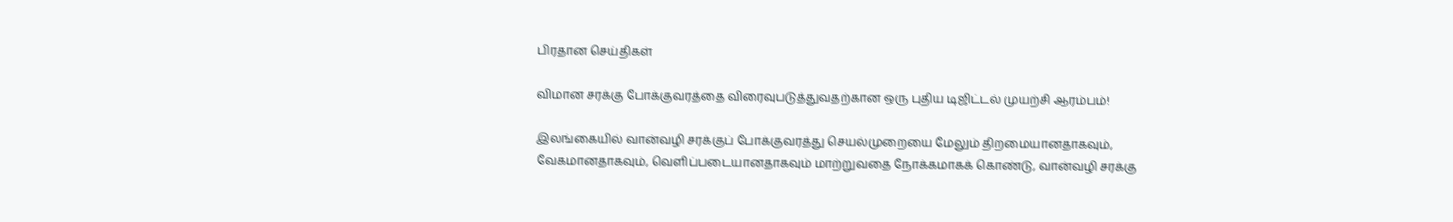பிரதான செய்திகள்

விமான சரக்கு போக்குவரத்தை விரைவுபடுத்துவதற்கான ஒரு புதிய டிஜிட்டல் முயற்சி ஆரம்பம்!

இலங்கையில் வான்வழி சரக்குப் போக்குவரத்து செயல்முறையை மேலும் திறமையானதாகவும், வேகமானதாகவும், வெளிப்படையானதாகவும் மாற்றுவதை நோக்கமாகக் கொண்டு, வான்வழி சரக்கு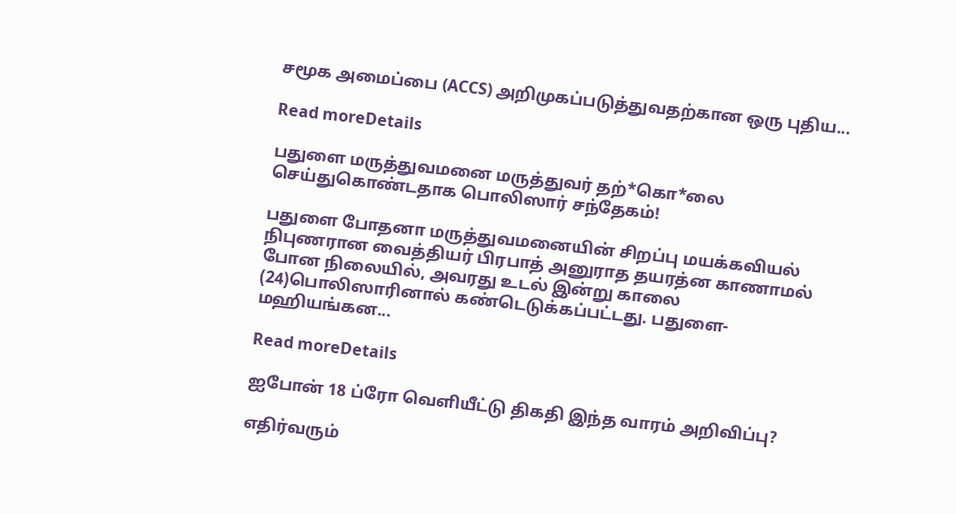சமூக அமைப்பை (ACCS) அறிமுகப்படுத்துவதற்கான ஒரு புதிய...

Read moreDetails

பதுளை மருத்துவமனை மருத்துவர் தற்*கொ*லை செய்துகொண்டதாக பொலிஸார் சந்தேகம்!

பதுளை போதனா மருத்துவமனையின் சிறப்பு மயக்கவியல் நிபுணரான வைத்தியர் பிரபாத் அனுராத தயரத்ன காணாமல் போன நிலையில், அவரது உடல் இன்று காலை (24)பொலிஸாரினால் கண்டெடுக்கப்பட்டது. பதுளை-மஹியங்கன...

Read moreDetails

ஐபோன் 18 ப்ரோ வெளியீட்டு திகதி இந்த வாரம் அறிவிப்பு?

எதிர்வரும்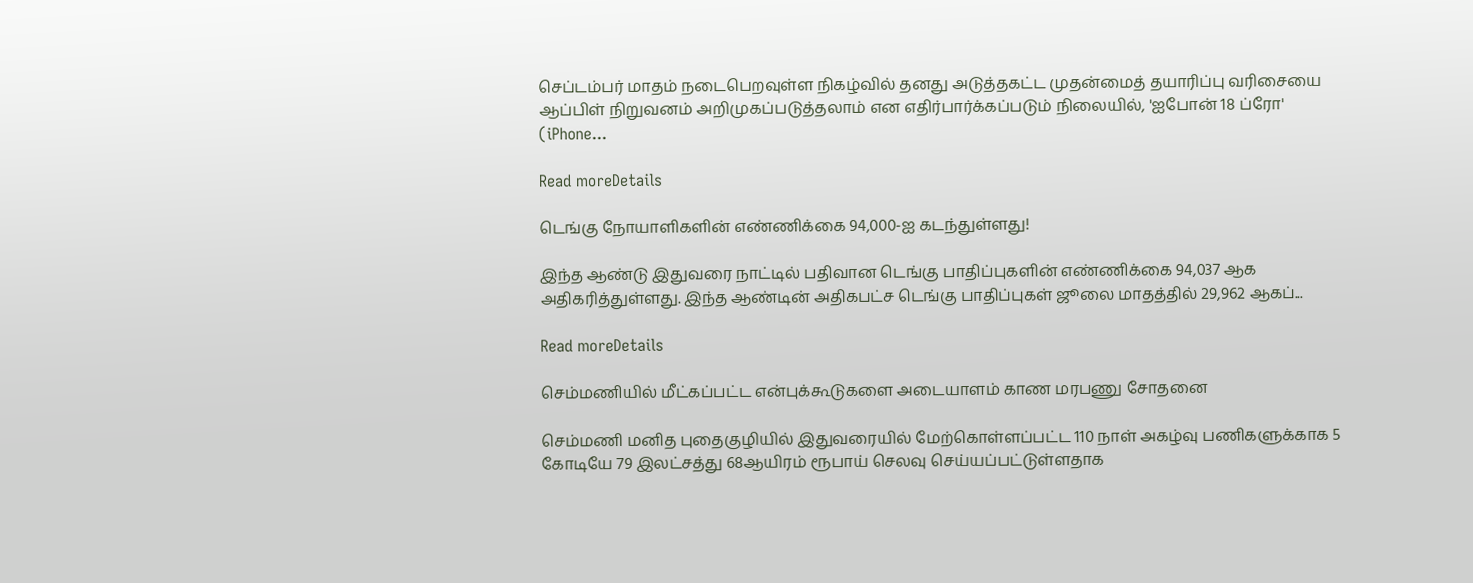செப்டம்பர் மாதம் நடைபெறவுள்ள நிகழ்வில் தனது அடுத்தகட்ட முதன்மைத் தயாரிப்பு வரிசையை ஆப்பிள் நிறுவனம் அறிமுகப்படுத்தலாம் என எதிர்பார்க்கப்படும் நிலையில், 'ஐபோன் 18 ப்ரோ' (iPhone...

Read moreDetails

டெங்கு நோயாளிகளின் எண்ணிக்கை 94,000-ஐ கடந்துள்ளது!

இந்த ஆண்டு இதுவரை நாட்டில் பதிவான டெங்கு பாதிப்புகளின் எண்ணிக்கை 94,037 ஆக அதிகரித்துள்ளது. இந்த ஆண்டின் அதிகபட்ச டெங்கு பாதிப்புகள் ஜூலை மாதத்தில் 29,962 ஆகப்...

Read moreDetails

செம்மணியில் மீட்கப்பட்ட என்புக்கூடுகளை அடையாளம் காண மரபணு சோதனை

செம்மணி மனித புதைகுழியில் இதுவரையில் மேற்கொள்ளப்பட்ட 110 நாள் அகழ்வு பணிகளுக்காக 5 கோடியே 79 இலட்சத்து 68ஆயிரம் ரூபாய் செலவு செய்யப்பட்டுள்ளதாக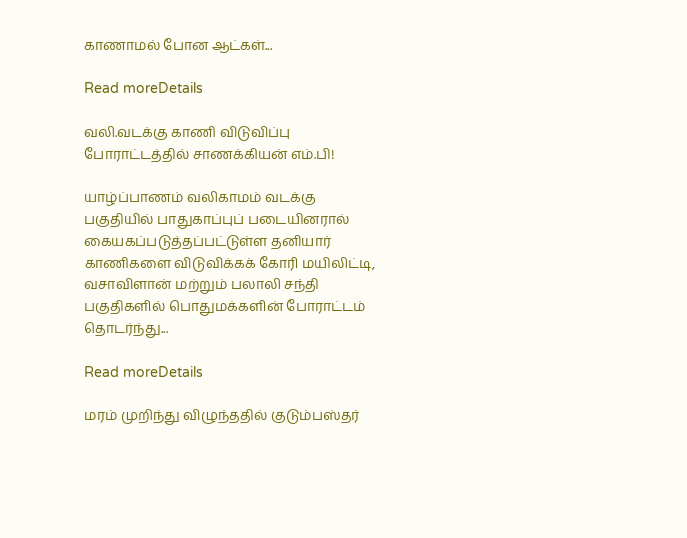காணாமல் போன ஆட்கள்...

Read moreDetails

வலி.வடக்கு காணி விடுவிப்பு போராட்டத்தில் சாணக்கியன் எம்.பி!

யாழ்ப்பாணம் வலிகாமம் வடக்கு பகுதியில் பாதுகாப்புப் படையினரால் கையகப்படுத்தப்பட்டுள்ள தனியார் காணிகளை விடுவிக்கக் கோரி மயிலிட்டி, வசாவிளான் மற்றும் பலாலி சந்தி பகுதிகளில் பொதுமக்களின் போராட்டம் தொடர்ந்து...

Read moreDetails

மரம் முறிந்து விழுந்ததில் குடும்பஸ்தர்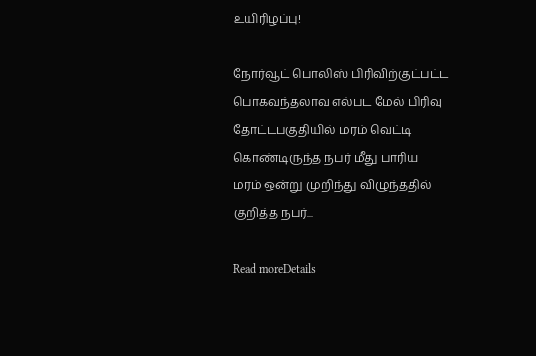உயிரிழப்பு!

நோர்வூட் பொலிஸ் பிரிவிற்குட்பட்ட பொகவந்தலாவ எல்பட மேல் பிரிவு தோட்டபகுதியில் மரம் வெட்டி கொண்டிருந்த நபர் மீது பாரிய மரம் ஒன்று முறிந்து விழுந்ததில் குறித்த நபர்...

Read moreDetails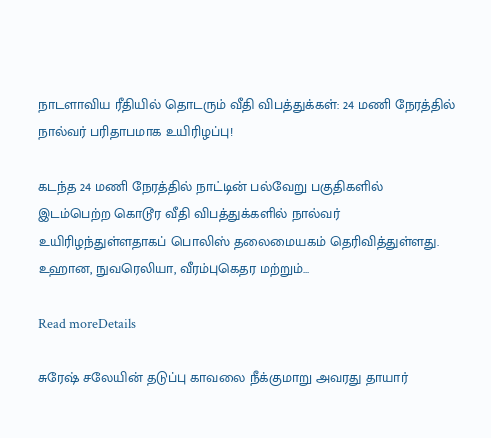நாடளாவிய ரீதியில் தொடரும் வீதி விபத்துக்கள்: 24 மணி நேரத்தில் நால்வர் பரிதாபமாக உயிரிழப்பு!

கடந்த 24 மணி நேரத்தில் நாட்டின் பல்வேறு பகுதிகளில் இடம்பெற்ற கொடூர வீதி விபத்துக்களில் நால்வர் உயிரிழந்துள்ளதாகப் பொலிஸ் தலைமையகம் தெரிவித்துள்ளது. உஹான, நுவரெலியா, வீரம்புகெதர மற்றும்...

Read moreDetails

சுரேஷ் சலேயின் தடுப்பு காவலை நீக்குமாறு அவரது தாயார்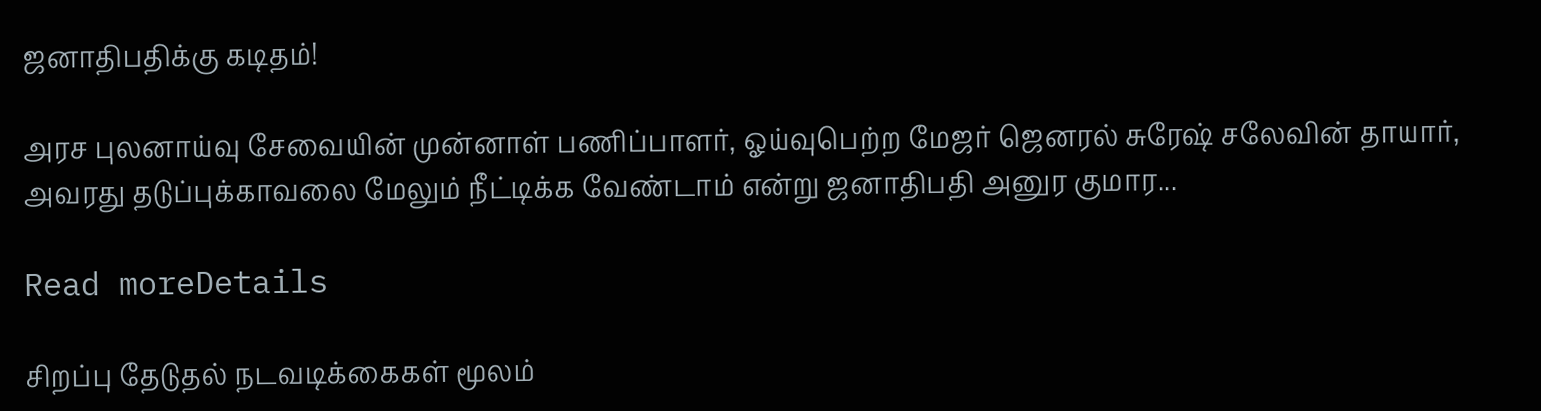ஜனாதிபதிக்கு கடிதம்!

அரச புலனாய்வு சேவையின் முன்னாள் பணிப்பாளர், ஓய்வுபெற்ற மேஜர் ஜெனரல் சுரேஷ் சலேவின் தாயார், அவரது தடுப்புக்காவலை மேலும் நீட்டிக்க வேண்டாம் என்று ஜனாதிபதி அனுர குமார...

Read moreDetails

சிறப்பு தேடுதல் நடவடிக்கைகள் மூலம்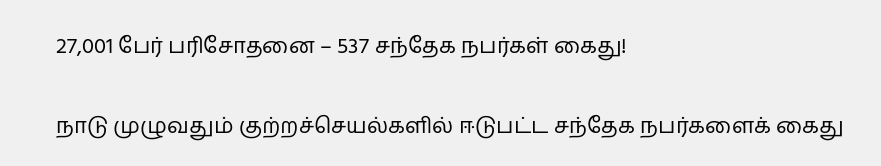27,001 பேர் பரிசோதனை – 537 சந்தேக நபர்கள் கைது!

நாடு முழுவதும் குற்றச்செயல்களில் ஈடுபட்ட சந்தேக நபர்களைக் கைது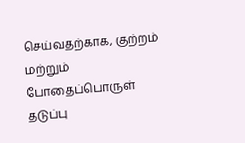செய்வதற்காக, குற்றம் மற்றும் போதைப்பொருள் தடுப்பு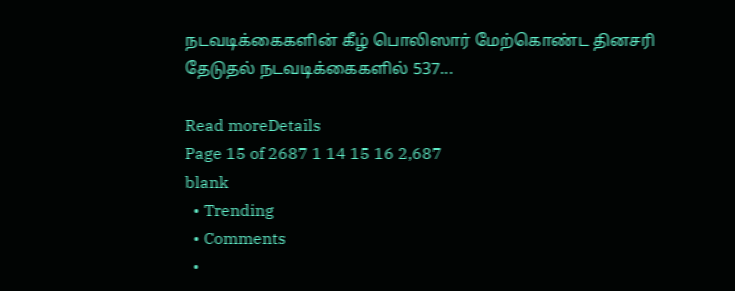நடவடிக்கைகளின் கீழ் பொலிஸார் மேற்கொண்ட தினசரி தேடுதல் நடவடிக்கைகளில் 537...

Read moreDetails
Page 15 of 2687 1 14 15 16 2,687
blank
  • Trending
  • Comments
  •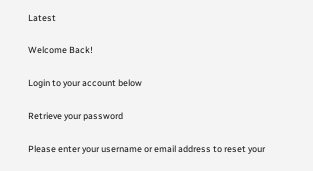Latest

Welcome Back!

Login to your account below

Retrieve your password

Please enter your username or email address to reset your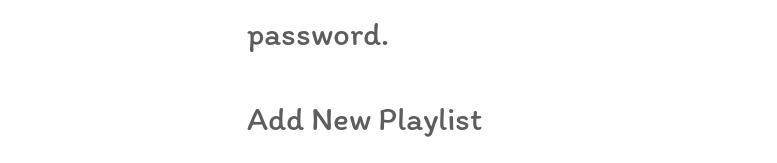password.

Add New Playlist